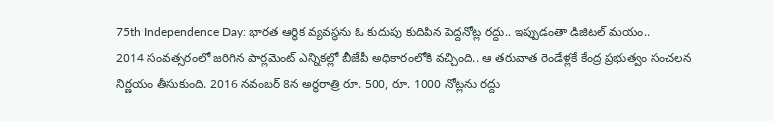75th Independence Day: భారత ఆర్థిక వ్యవస్థను ఓ కుదుపు కుదిపిన పెద్దనోట్ల రద్దు.. ఇప్పుడంతా డిజిటల్ మయం..
2014 సంవత్సరంలో జరిగిన పార్లమెంట్ ఎన్నికల్లో బీజేపీ అధికారంలోకి వచ్చింది.. ఆ తరువాత రెండేళ్లకే కేంద్ర ప్రభుత్వం సంచలన నిర్ణయం తీసుకుంది. 2016 నవంబర్ 8న అర్థరాత్రి రూ. 500, రూ. 1000 నోట్లను రద్దు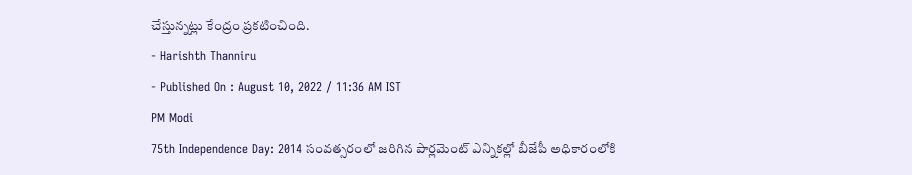చేస్తున్నట్లు కేంద్రం ప్రకటించింది.
- Harishth Thanniru
- Published On : August 10, 2022 / 11:36 AM IST
PM Modi
75th Independence Day: 2014 సంవత్సరంలో జరిగిన పార్లమెంట్ ఎన్నికల్లో బీజేపీ అధికారంలోకి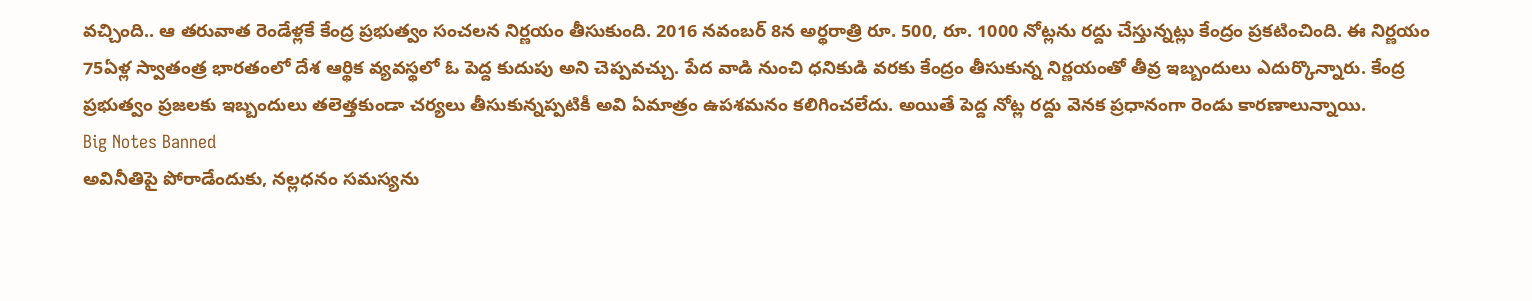వచ్చింది.. ఆ తరువాత రెండేళ్లకే కేంద్ర ప్రభుత్వం సంచలన నిర్ణయం తీసుకుంది. 2016 నవంబర్ 8న అర్థరాత్రి రూ. 500, రూ. 1000 నోట్లను రద్దు చేస్తున్నట్లు కేంద్రం ప్రకటించింది. ఈ నిర్ణయం 75ఏళ్ల స్వాతంత్ర భారతంలో దేశ ఆర్థిక వ్యవస్థలో ఓ పెద్ద కుదుపు అని చెప్పవచ్చు. పేద వాడి నుంచి ధనికుడి వరకు కేంద్రం తీసుకున్న నిర్ణయంతో తీవ్ర ఇబ్బందులు ఎదుర్కొన్నారు. కేంద్ర ప్రభుత్వం ప్రజలకు ఇబ్బందులు తలెత్తకుండా చర్యలు తీసుకున్నప్పటికీ అవి ఏమాత్రం ఉపశమనం కలిగించలేదు. అయితే పెద్ద నోట్ల రద్దు వెనక ప్రధానంగా రెండు కారణాలున్నాయి.
Big Notes Banned
అవినీతిపై పోరాడేందుకు, నల్లధనం సమస్యను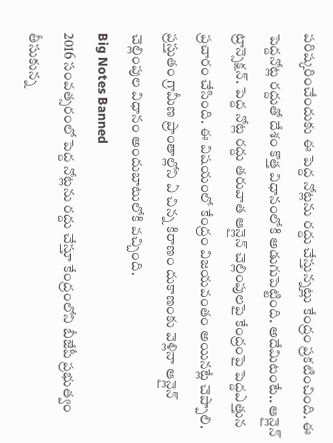పరిష్కరించేందుకు ఈ పెద్ద నోట్లను రద్దు చేస్తున్నట్లు కేంద్రం ప్రకటించింది. ఈ పెద్దనోట్ల రద్దుతో దేశం కొత్త విధానంలోకి అడుగుపెట్టింది. అదేమిటంటే.. ఆన్లైన్ ట్రాన్సెక్షన్. పెద్ద నోట్ల రద్దు తరువాత ఆన్లైన్ చెల్లింపులపై కేంద్రంపై పెద్దఎత్తున ప్రచారం చేసింది. ఈ విషయంలో కేంద్రం విజయవంతం అయినట్లే చెప్పాలి. ప్రస్తుతం గ్రామీణ ప్రాంతాల్లోని ఏ చిన్న కిరాణం దుకాణంకు వెళ్లినా ఆన్లైన్ చెల్లింపుల విధానం అందుబాటులోకి వచ్చింది.
Big Notes Banned
2016 సంవత్సరంలో పెద్ద నోట్లను రద్దు చేస్తూ కేంద్రంలోని బీజేపీ ప్రభుత్వం తీసుకున్న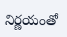నిర్ణయంతో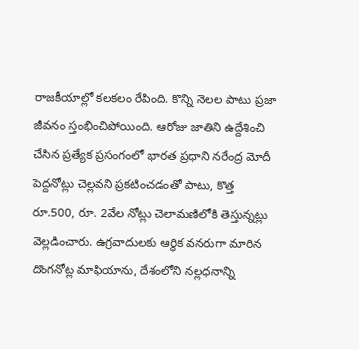రాజకీయాల్లో కలకలం రేపింది. కొన్ని నెలల పాటు ప్రజా జీవనం స్తంభించిపోయింది. ఆరోజు జాతిని ఉద్దేశించి చేసిన ప్రత్యేక ప్రసంగంలో భారత ప్రధాని నరేంద్ర మోదీ పెద్దనోట్లు చెల్లవని ప్రకటించడంతో పాటు, కొత్త రూ.500, రూ. 2వేల నోట్లు చెలామణిలోకి తెస్తున్నట్లు వెల్లడించారు. ఉగ్రవాదులకు ఆర్ధిక వనరుగా మారిన దొంగనోట్ల మాఫియాను, దేశంలోని నల్లధనాన్ని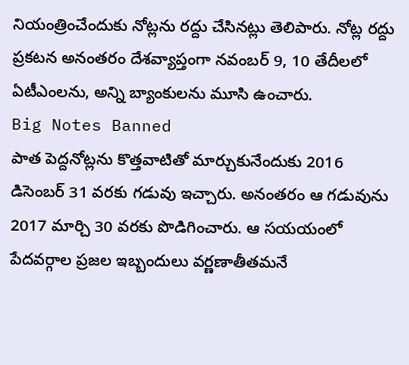నియంత్రించేందుకు నోట్లను రద్దు చేసినట్లు తెలిపారు. నోట్ల రద్దు ప్రకటన అనంతరం దేశవ్యాప్తంగా నవంబర్ 9, 10 తేదీలలో ఏటీఎంలను, అన్ని బ్యాంకులను మూసి ఉంచారు.
Big Notes Banned
పాత పెద్దనోట్లను కొత్తవాటితో మార్చుకునేందుకు 2016 డిసెంబర్ 31 వరకు గడువు ఇచ్చారు. అనంతరం ఆ గడువును 2017 మార్చి 30 వరకు పొడిగించారు. ఆ సయయంలో పేదవర్గాల ప్రజల ఇబ్బందులు వర్ణణాతీతమనే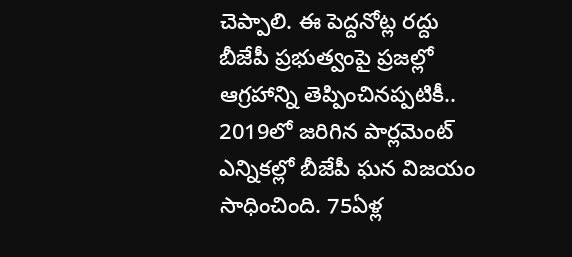చెప్పాలి. ఈ పెద్దనోట్ల రద్దు బీజేపీ ప్రభుత్వంపై ప్రజల్లో ఆగ్రహాన్ని తెప్పించినప్పటికీ.. 2019లో జరిగిన పార్లమెంట్ ఎన్నికల్లో బీజేపీ ఘన విజయం సాధించింది. 75ఏళ్ల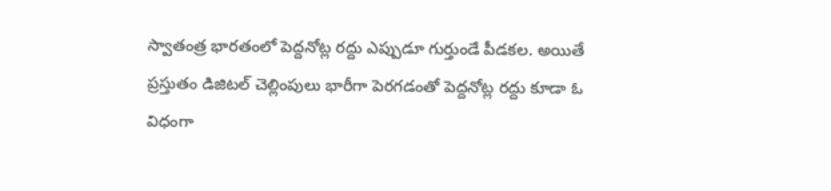స్వాతంత్ర భారతంలో పెద్దనోట్ల రద్దు ఎప్పుడూ గుర్తుండే పీడకల. అయితే ప్రస్తుతం డిజిటల్ చెల్లింపులు భారీగా పెరగడంతో పెద్దనోట్ల రద్దు కూడా ఓ విధంగా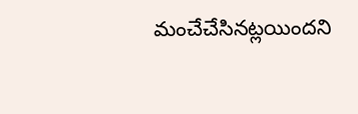మంచేచేసినట్లయిందని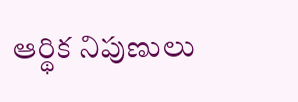ఆర్థిక నిపుణులు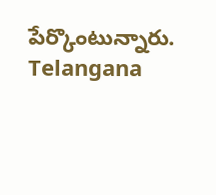పేర్కొంటున్నారు.
Telangana